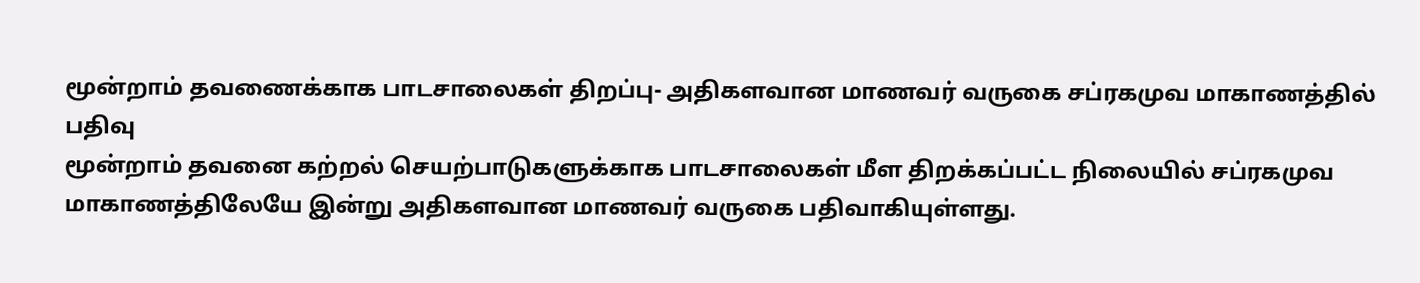மூன்றாம் தவணைக்காக பாடசாலைகள் திறப்பு- அதிகளவான மாணவர் வருகை சப்ரகமுவ மாகாணத்தில் பதிவு
மூன்றாம் தவனை கற்றல் செயற்பாடுகளுக்காக பாடசாலைகள் மீள திறக்கப்பட்ட நிலையில் சப்ரகமுவ மாகாணத்திலேயே இன்று அதிகளவான மாணவர் வருகை பதிவாகியுள்ளது.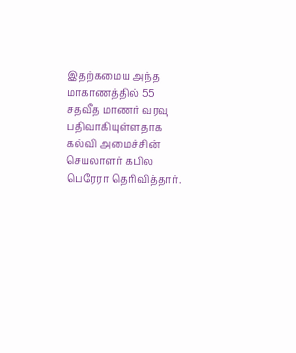இதற்கமைய அந்த மாகாணத்தில் 55 சதவீத மாணர் வரவு பதிவாகியுள்ளதாக கல்வி அமைச்சின் செயலாளர் கபில பெரேரா தெரிவித்தார்.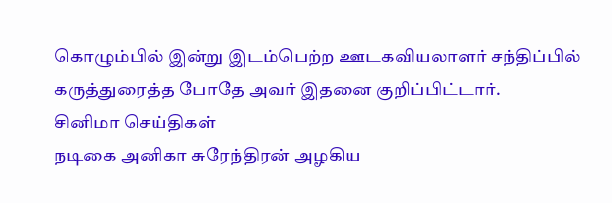கொழும்பில் இன்று இடம்பெற்ற ஊடகவியலாளர் சந்திப்பில் கருத்துரைத்த போதே அவர் இதனை குறிப்பிட்டார்.
சினிமா செய்திகள்
நடிகை அனிகா சுரேந்திரன் அழகிய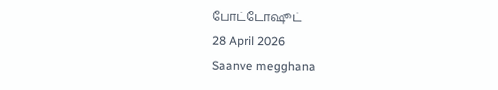போட்டோஷூட்
28 April 2026
Saanve megghana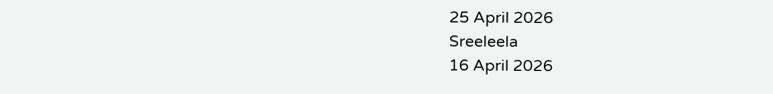25 April 2026
Sreeleela
16 April 2026